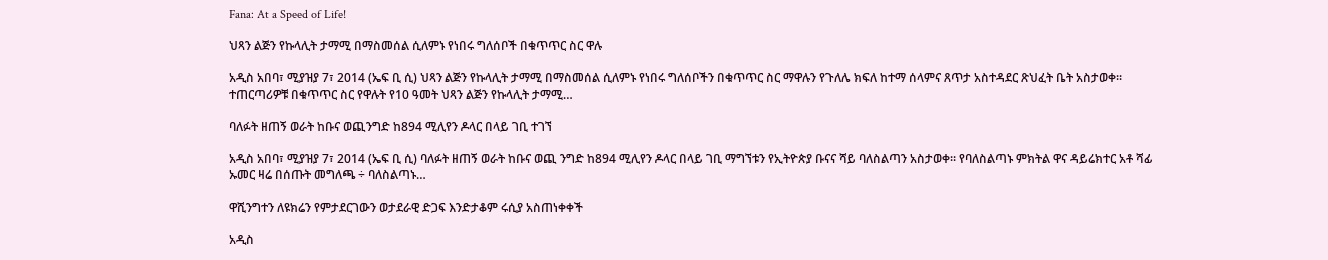Fana: At a Speed of Life!

ህጻን ልጅን የኩላሊት ታማሚ በማስመሰል ሲለምኑ የነበሩ ግለሰቦች በቁጥጥር ስር ዋሉ

አዲስ አበባ፣ ሚያዝያ 7፣ 2014 (ኤፍ ቢ ሲ) ህጻን ልጅን የኩላሊት ታማሚ በማስመሰል ሲለምኑ የነበሩ ግለሰቦችን በቁጥጥር ስር ማዋሉን የጉለሌ ክፍለ ከተማ ሰላምና ጸጥታ አስተዳደር ጽህፈት ቤት አስታወቀ፡፡ ተጠርጣሪዎቹ በቁጥጥር ስር የዋሉት የ10 ዓመት ህጻን ልጅን የኩላሊት ታማሚ…

ባለፉት ዘጠኝ ወራት ከቡና ወጪንግድ ከ894 ሚሊየን ዶላር በላይ ገቢ ተገኘ

አዲስ አበባ፣ ሚያዝያ 7፣ 2014 (ኤፍ ቢ ሲ) ባለፉት ዘጠኝ ወራት ከቡና ወጪ ንግድ ከ894 ሚሊየን ዶላር በላይ ገቢ ማግኘቱን የኢትዮጵያ ቡናና ሻይ ባለስልጣን አስታወቀ። የባለስልጣኑ ምክትል ዋና ዳይሬክተር አቶ ሻፊ ኡመር ዛሬ በሰጡት መግለጫ ÷ ባለስልጣኑ…

ዋሺንግተን ለዩክሬን የምታደርገውን ወታደራዊ ድጋፍ እንድታቆም ሩሲያ አስጠነቀቀች

አዲስ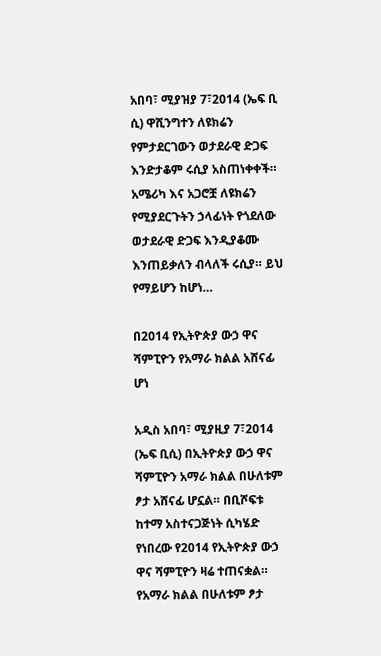አበባ፣ ሚያዝያ 7፣2014 (ኤፍ ቢ ሲ) ዋሺንግተን ለዩክሬን የምታደርገውን ወታደራዊ ድጋፍ እንድታቆም ሩሲያ አስጠነቀቀች። አሜሪካ እና አጋሮቿ ለዩክሬን የሚያደርጉትን ኃላፊነት የጎደለው ወታደራዊ ድጋፍ እንዲያቆሙ እንጠይቃለን ብላለች ሩሲያ። ይህ የማይሆን ከሆነ…

በ2014 የኢትዮጵያ ውኃ ዋና ሻምፒዮን የአማራ ክልል አሸናፊ ሆነ

አዲስ አበባ፣ ሚያዚያ 7፣2014 (ኤፍ ቢሲ) በኢትዮጵያ ውኃ ዋና ሻምፒዮን አማራ ክልል በሁለቱም ፆታ አሸናፊ ሆኗል። በቢሾፍቱ ከተማ አስተናጋጅነት ሲካሄድ የነበረው የ2014 የኢትዮጵያ ውኃ ዋና ሻምፒዮን ዛሬ ተጠናቋል። የአማራ ክልል በሁለቱም ፆታ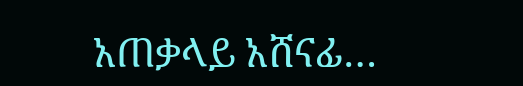አጠቃላይ አሸናፊ…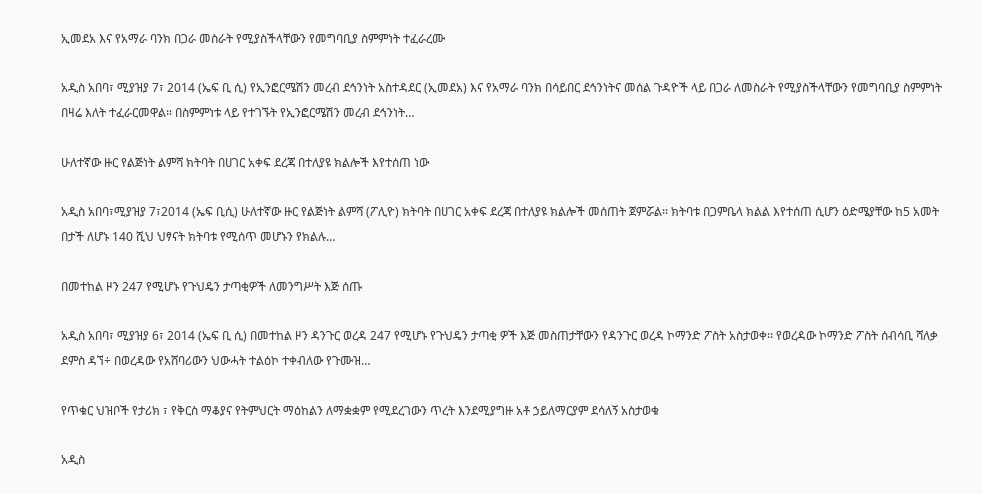ኢመደአ እና የአማራ ባንክ በጋራ መስራት የሚያስችላቸውን የመግባቢያ ስምምነት ተፈራረሙ

አዲስ አበባ፣ ሚያዝያ 7፣ 2014 (ኤፍ ቢ ሲ) የኢንፎርሜሽን መረብ ደኅንነት አስተዳደር (ኢመደአ) እና የአማራ ባንክ በሳይበር ደኅንነትና መሰል ጉዳዮች ላይ በጋራ ለመስራት የሚያስችላቸውን የመግባቢያ ስምምነት በዛሬ እለት ተፈራርመዋል። በስምምነቱ ላይ የተገኙት የኢንፎርሜሽን መረብ ደኅንነት…

ሁለተኛው ዙር የልጅነት ልምሻ ክትባት በሀገር አቀፍ ደረጃ በተለያዩ ክልሎች እየተሰጠ ነው

አዲስ አበባ፣ሚያዝያ 7፣2014 (ኤፍ ቢሲ) ሁለተኛው ዙር የልጅነት ልምሻ (ፖሊዮ) ክትባት በሀገር አቀፍ ደረጃ በተለያዩ ክልሎች መሰጠት ጀምሯል፡፡ ክትባቱ በጋምቤላ ክልል እየተሰጠ ሲሆን ዕድሜያቸው ከ5 አመት በታች ለሆኑ 140 ሺህ ህፃናት ክትባቱ የሚሰጥ መሆኑን የክልሉ…

በመተከል ዞን 247 የሚሆኑ የጉህዴን ታጣቂዎች ለመንግሥት እጅ ሰጡ

አዲስ አበባ፣ ሚያዝያ 6፣ 2014 (ኤፍ ቢ ሲ) በመተከል ዞን ዳንጉር ወረዳ 247 የሚሆኑ የጉህዴን ታጣቂ ዎች እጅ መስጠታቸውን የዳንጉር ወረዳ ኮማንድ ፖስት አስታወቀ፡፡ የወረዳው ኮማንድ ፖስት ሰብሳቢ ሻለቃ ደምስ ዳኘ÷ በወረዳው የአሸባሪውን ህውሓት ተልዕኮ ተቀብለው የጉሙዝ…

የጥቁር ህዝቦች የታሪክ ፣ የቅርስ ማቆያና የትምህርት ማዕከልን ለማቋቋም የሚደረገውን ጥረት እንደሚያግዙ አቶ ኃይለማርያም ደሳለኝ አስታወቁ

አዲስ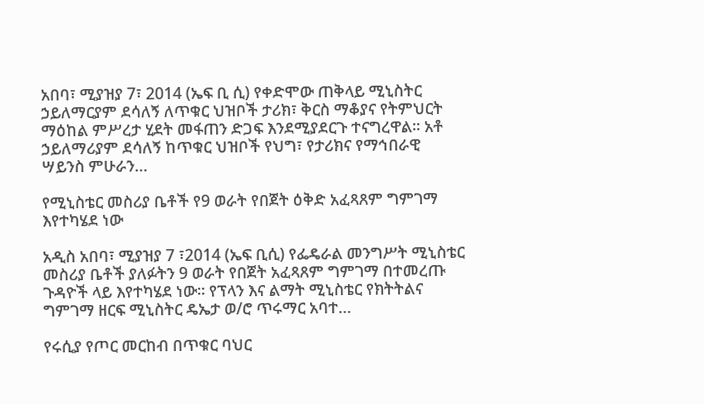አበባ፣ ሚያዝያ 7፣ 2014 (ኤፍ ቢ ሲ) የቀድሞው ጠቅላይ ሚኒስትር ኃይለማርያም ደሳለኝ ለጥቁር ህዝቦች ታሪክ፣ ቅርስ ማቆያና የትምህርት ማዕከል ምሥረታ ሂደት መፋጠን ድጋፍ እንደሚያደርጉ ተናግረዋል፡፡ አቶ ኃይለማሪያም ደሳለኝ ከጥቁር ህዝቦች የህግ፣ የታሪክና የማኅበራዊ ሣይንስ ምሁራን…

የሚኒስቴር መስሪያ ቤቶች የ9 ወራት የበጀት ዕቅድ አፈጻጸም ግምገማ እየተካሄደ ነው

አዲስ አበባ፣ ሚያዝያ 7 ፣2014 (ኤፍ ቢሲ) የፌዴራል መንግሥት ሚኒስቴር መስሪያ ቤቶች ያለፉትን 9 ወራት የበጀት አፈጻጸም ግምገማ በተመረጡ ጉዳዮች ላይ እየተካሄደ ነው። የፕላን እና ልማት ሚኒስቴር የክትትልና ግምገማ ዘርፍ ሚኒስትር ዴኤታ ወ/ሮ ጥሩማር አባተ…

የሩሲያ የጦር መርከብ በጥቁር ባህር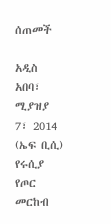ሰጠመች

አዲስ አበባ፣ ሚያዝያ 7፣ 2014 (ኤፍ ቢሲ) የሩሲያ የጦር መርከብ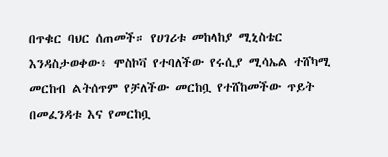በጥቁር ባህር ሰጠመች። የሀገሪቱ መከላከያ ሚኒስቴር እንዳስታወቀው፥ ሞስኮቫ የተባለችው የሩሲያ ሚሳኤል ተሸካሚ መርከብ ልትሰጥም የቻለችው መርከቧ የተሸከመችው ጥይት በመፈንዳቱ እና የመርከቧ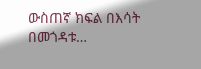ውስጠኛ ክፍል በእሳት በመጎዳቱ…